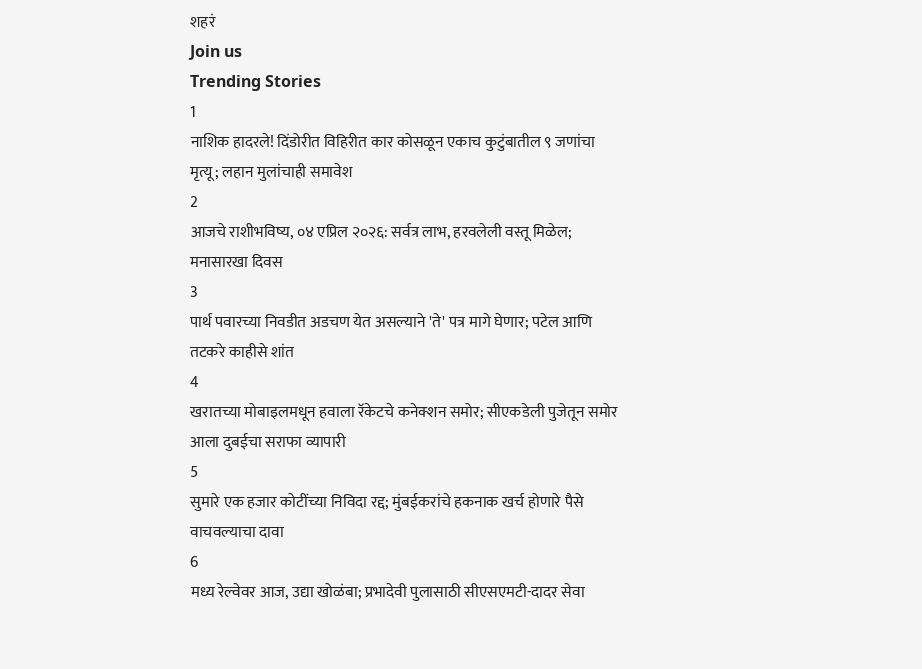शहरं
Join us
Trending Stories
1
नाशिक हादरले! दिंडोरीत विहिरीत कार कोसळून एकाच कुटुंबातील ९ जणांचा मृत्यू; लहान मुलांचाही समावेश
2
आजचे राशीभविष्य, ०४ एप्रिल २०२६: सर्वत्र लाभ, हरवलेली वस्तू मिळेल; मनासारखा दिवस
3
पार्थ पवारच्या निवडीत अडचण येत असल्याने 'ते' पत्र मागे घेणार; पटेल आणि तटकरे काहीसे शांत
4
खरातच्या मोबाइलमधून हवाला रॅकेटचे कनेक्शन समोर; सीएकडेली पुजेतून समोर आला दुबईचा सराफा व्यापारी
5
सुमारे एक हजार कोटींच्या निविदा रद्द; मुंबईकरांचे हकनाक खर्च होणारे पैसे वाचवल्याचा दावा
6
मध्य रेल्वेवर आज, उद्या खोळंबा; प्रभादेवी पुलासाठी सीएसएमटी-दादर सेवा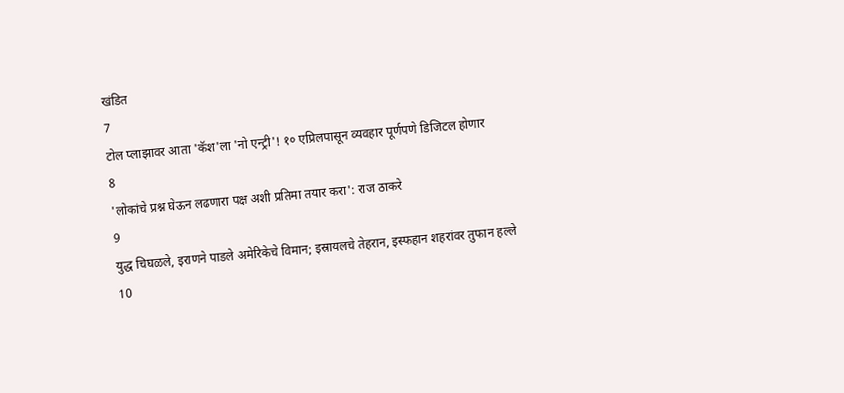खंडित
7
टोल प्लाझावर आता 'कॅश'ला 'नो एन्ट्री'! १० एप्रिलपासून व्यवहार पूर्णपणे डिजिटल होणार
8
'लोकांचे प्रश्न घेऊन लढणारा पक्ष अशी प्रतिमा तयार करा': राज ठाकरे
9
युद्ध चिघळले, इराणने पाडले अमेरिकेचे विमान; इस्रायलचे तेहरान, इस्फहान शहरांवर तुफान हल्ले
10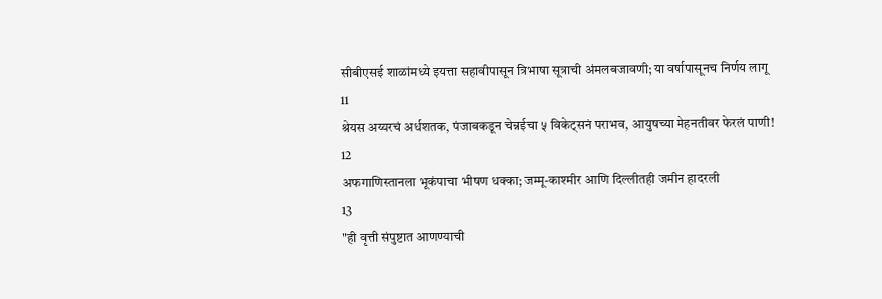सीबीएसई शाळांमध्ये इयत्ता सहावीपासून त्रिभाषा सूत्राची अंमलबजावणी; या वर्षापासूनच निर्णय लागू
11
श्रेयस अय्यरचं अर्धशतक, पंजाबकडून चेन्नईचा ५ विकेट्सनं पराभव, आयुषच्या मेहनतीवर फेरलं पाणी!
12
अफगाणिस्तानला भूकंपाचा भीषण धक्का; जम्मू-काश्मीर आणि दिल्लीतही जमीन हादरली
13
"ही वृत्ती संपुष्टात आणण्याची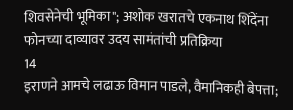शिवसेनेची भूमिका"; अशोक खरातचे एकनाथ शिंदेंना फोनच्या दाव्यावर उदय सामंतांची प्रतिक्रिया
14
इराणने आमचे लढाऊ विमान पाडले, वैमानिकही बेपत्ता;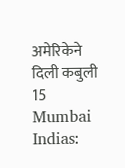अमेरिकेने दिली कबुली
15
Mumbai Indias: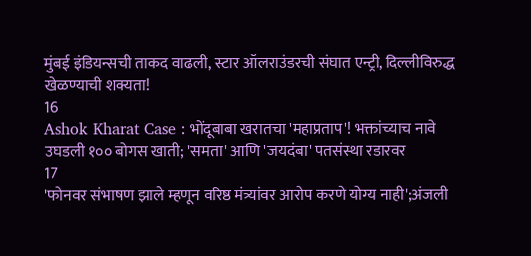मुंबई इंडियन्सची ताकद वाढली, स्टार ऑलराउंडरची संघात एन्ट्री, दिल्लीविरुद्ध खेळण्याची शक्यता!
16
Ashok Kharat Case : भोंदूबाबा खरातचा 'महाप्रताप'! भक्तांच्याच नावे उघडली १०० बोगस खाती; 'समता' आणि 'जयदंबा' पतसंस्था रडारवर
17
'फोनवर संभाषण झाले म्हणून वरिष्ठ मंत्र्यांवर आरोप करणे योग्य नाही';अंजली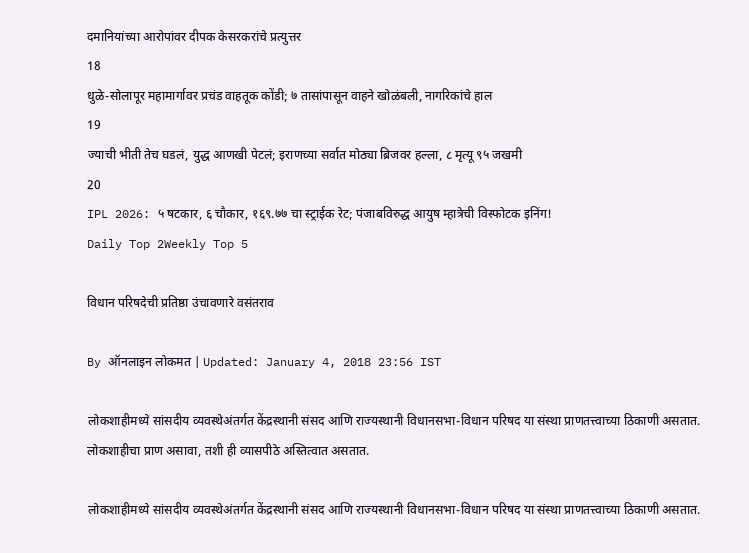दमानियांच्या आरोपांवर दीपक केसरकरांचे प्रत्युत्तर
18
धुळे-सोलापूर महामार्गावर प्रचंड वाहतूक कोंडी; ७ तासांपासून वाहने खोळंबली, नागरिकांचे हाल
19
ज्याची भीती तेच घडलं, युद्ध आणखी पेटलं; इराणच्या सर्वात मोठ्या ब्रिजवर हल्ला, ८ मृत्यू ९५ जखमी
20
IPL 2026: ५ षटकार, ६ चौकार, १६९.७७ चा स्ट्राईक रेट; पंजाबविरुद्ध आयुष म्हात्रेची विस्फोटक इनिंग!
Daily Top 2Weekly Top 5

विधान परिषदेची प्रतिष्ठा उंचावणारे वसंतराव

By ऑनलाइन लोकमत | Updated: January 4, 2018 23:56 IST

लोकशाहीमध्ये सांसदीय व्यवस्थेअंतर्गत केंद्रस्थानी संसद आणि राज्यस्थानी विधानसभा-विधान परिषद या संस्था प्राणतत्त्वाच्या ठिकाणी असतात. लोकशाहीचा प्राण असावा, तशी ही व्यासपीठे अस्तित्वात असतात.

लोकशाहीमध्ये सांसदीय व्यवस्थेअंतर्गत केंद्रस्थानी संसद आणि राज्यस्थानी विधानसभा-विधान परिषद या संस्था प्राणतत्त्वाच्या ठिकाणी असतात.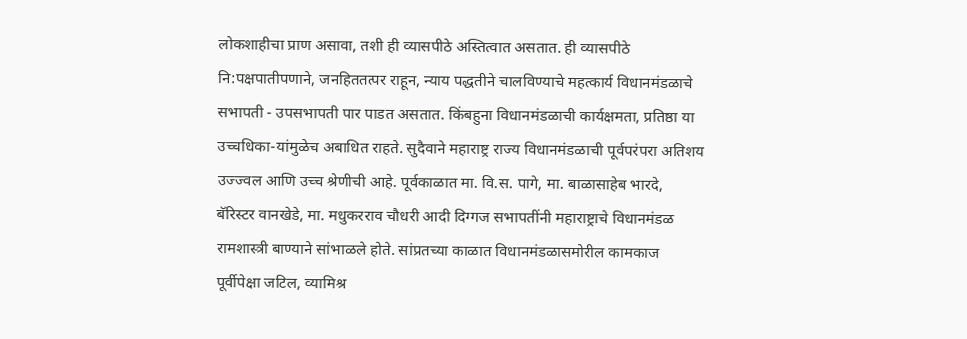लोकशाहीचा प्राण असावा, तशी ही व्यासपीठे अस्तित्वात असतात. ही व्यासपीठे नि:पक्षपातीपणाने, जनहिततत्पर राहून, न्याय पद्धतीने चालविण्याचे महत्कार्य विधानमंडळाचे सभापती - उपसभापती पार पाडत असतात. किंबहुना विधानमंडळाची कार्यक्षमता, प्रतिष्ठा या उच्चधिका-यांमुळेच अबाधित राहते. सुदैवाने महाराष्ट्र राज्य विधानमंडळाची पूर्वपरंपरा अतिशय उज्ज्वल आणि उच्च श्रेणीची आहे. पूर्वकाळात मा. वि.स. पागे, मा. बाळासाहेब भारदे, बॅरिस्टर वानखेडे, मा. मधुकरराव चौधरी आदी दिग्गज सभापतींनी महाराष्ट्राचे विधानमंडळ रामशास्त्री बाण्याने सांभाळले होते. सांप्रतच्या काळात विधानमंडळासमोरील कामकाज पूर्वीपेक्षा जटिल, व्यामिश्र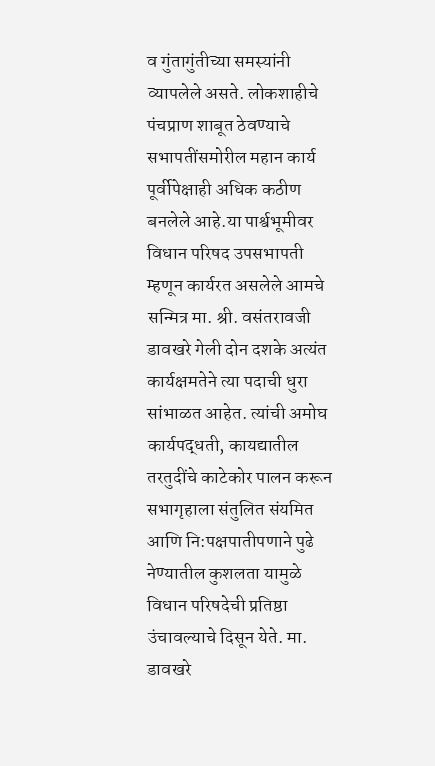व गुंतागुंतीच्या समस्यांनी व्यापलेले असते. लोकशाहीचे पंचप्राण शाबूत ठेवण्याचे सभापतींसमोरील महान कार्य पूर्वीपेक्षाही अधिक कठीण बनलेले आहे.या पार्श्वभूमीवर विधान परिषद उपसभापती म्हणून कार्यरत असलेले आमचे सन्मित्र मा. श्री. वसंतरावजी डावखरे गेली दोन दशके अत्यंत कार्यक्षमतेने त्या पदाची धुरा सांभाळत आहेत. त्यांची अमोघ कार्यपद्धती, कायद्यातील तरतुदींचे काटेकोर पालन करून सभागृहाला संतुलित संयमित आणि नि:पक्षपातीपणाने पुढे नेण्यातील कुशलता यामुळे विधान परिषदेची प्रतिष्ठा उंचावल्याचे दिसून येते. मा. डावखरे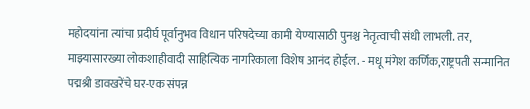महोदयांना त्यांचा प्रदीर्घ पूर्वानुभव विधान परिषदेच्या कामी येण्यासाठी पुनश्च नेतृत्वाची संधी लाभली. तर, माझ्यासारख्या लोकशाहीवादी साहित्यिक नागरिकाला विशेष आनंद होईल. - मधू मंगेश कर्णिक,राष्ट्रपती सन्मानित पद्मश्री डावखरेंचे घर-एक संपन्न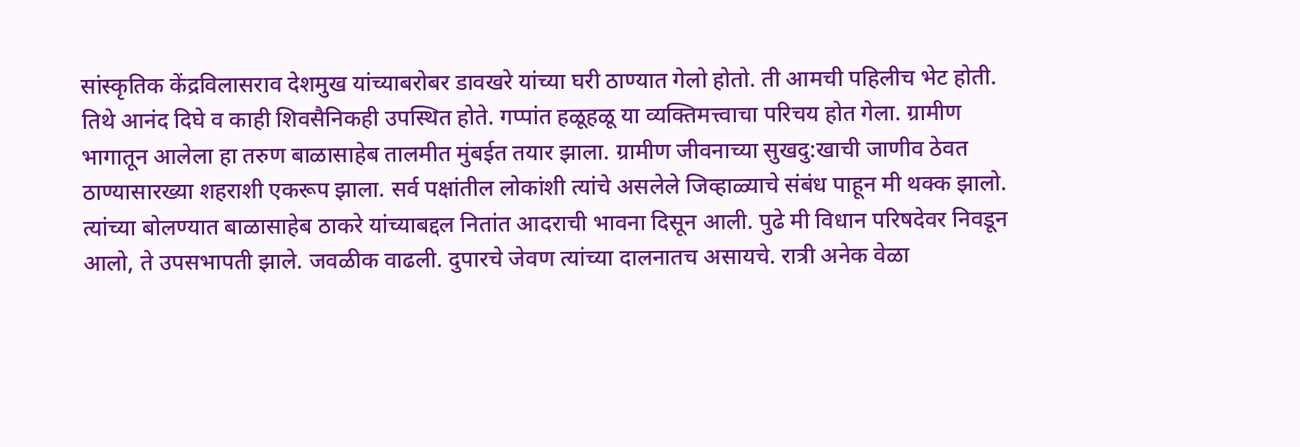सांस्कृतिक केंद्रविलासराव देशमुख यांच्याबरोबर डावखरे यांच्या घरी ठाण्यात गेलो होतो. ती आमची पहिलीच भेट होती. तिथे आनंद दिघे व काही शिवसैनिकही उपस्थित होते. गप्पांत हळूहळू या व्यक्तिमत्त्वाचा परिचय होत गेला. ग्रामीण भागातून आलेला हा तरुण बाळासाहेब तालमीत मुंबईत तयार झाला. ग्रामीण जीवनाच्या सुखदु:खाची जाणीव ठेवत ठाण्यासारख्या शहराशी एकरूप झाला. सर्व पक्षांतील लोकांशी त्यांचे असलेले जिव्हाळ्याचे संबंध पाहून मी थक्क झालो. त्यांच्या बोलण्यात बाळासाहेब ठाकरे यांच्याबद्दल नितांत आदराची भावना दिसून आली. पुढे मी विधान परिषदेवर निवडून आलो, ते उपसभापती झाले. जवळीक वाढली. दुपारचे जेवण त्यांच्या दालनातच असायचे. रात्री अनेक वेळा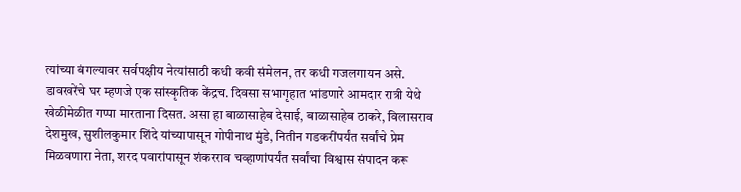त्यांच्या बंगल्यावर सर्वपक्षीय नेत्यांसाठी कधी कवी संमेलन, तर कधी गजलगायन असे. डावखरेंचे घर म्हणजे एक सांस्कृतिक केंद्रच. दिवसा सभागृहात भांडणारे आमदार रात्री येथे खेळीमेळीत गप्पा मारताना दिसत. असा हा बाळासाहेब देसाई, बाळासाहेब ठाकरे, विलासराव देशमुख, सुशीलकुमार शिंदे यांच्यापासून गोपीनाथ मुंडे, नितीन गडकरींपर्यंत सर्वांचे प्रेम मिळवणारा नेता, शरद पवारांपासून शंकरराव चव्हाणांपर्यंत सर्वांचा विश्वास संपादन करू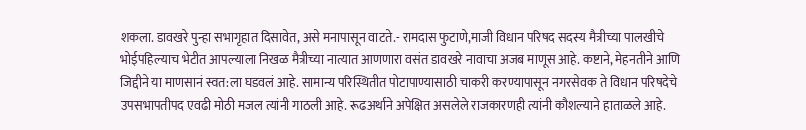शकला. डावखरे पुन्हा सभागृहात दिसावेत, असे मनापासून वाटते.- रामदास फुटाणे,माजी विधान परिषद सदस्य मैत्रीच्या पालखीचे भोईपहिल्याच भेटीत आपल्याला निखळ मैत्रीच्या नात्यात आणणारा वसंत डावखरे नावाचा अजब माणूस आहे. कष्टाने, मेहनतीने आणि जिद्दीने या माणसानं स्वत:ला घडवलं आहे. सामान्य परिस्थितीत पोटापाण्यासाठी चाकरी करण्यापासून नगरसेवक ते विधान परिषदेचे उपसभापतीपद एवढी मोठी मजल त्यांनी गाठली आहे. रूढअर्थाने अपेक्षित असलेले राजकारणही त्यांनी कौशल्याने हाताळले आहे.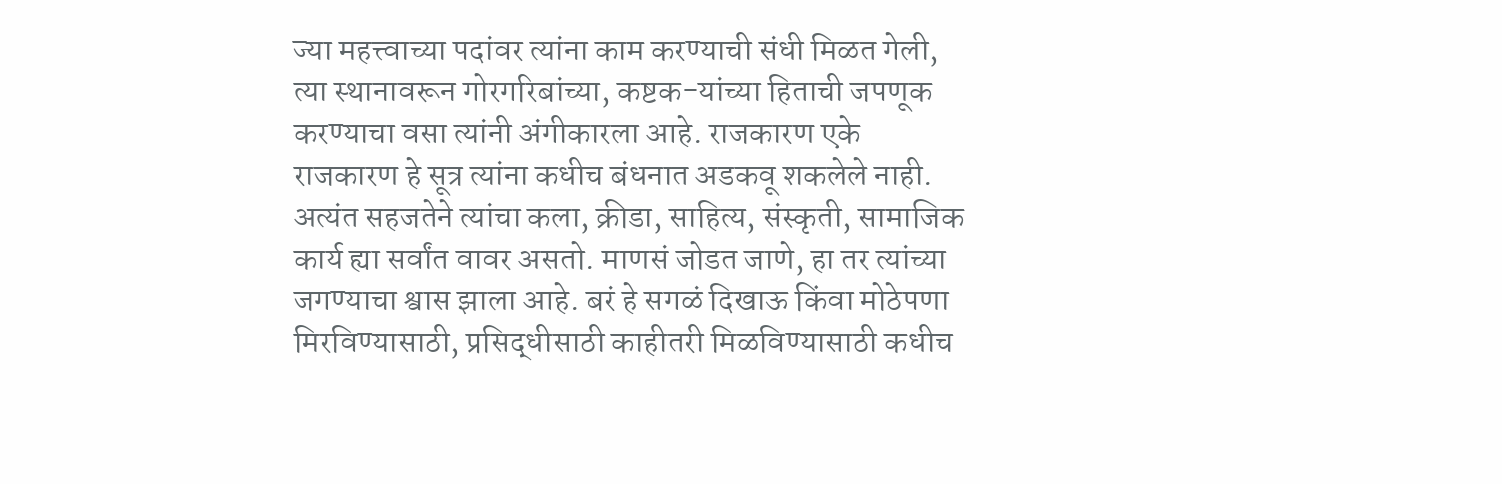ज्या महत्त्वाच्या पदांवर त्यांना काम करण्याची संधी मिळत गेली, त्या स्थानावरून गोरगरिबांच्या, कष्टक-यांच्या हिताची जपणूक करण्याचा वसा त्यांनी अंगीकारला आहे. राजकारण एके राजकारण हे सूत्र त्यांना कधीच बंधनात अडकवू शकलेले नाही. अत्यंत सहजतेने त्यांचा कला, क्रीडा, साहित्य, संस्कृती, सामाजिक कार्य ह्या सर्वांत वावर असतो. माणसं जोडत जाणे, हा तर त्यांच्या जगण्याचा श्वास झाला आहे. बरं हे सगळं दिखाऊ किंवा मोठेपणा मिरविण्यासाठी, प्रसिद्धीसाठी काहीतरी मिळविण्यासाठी कधीच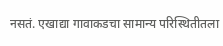नसतं. एखाद्या गावाकडचा सामान्य परिस्थितीतला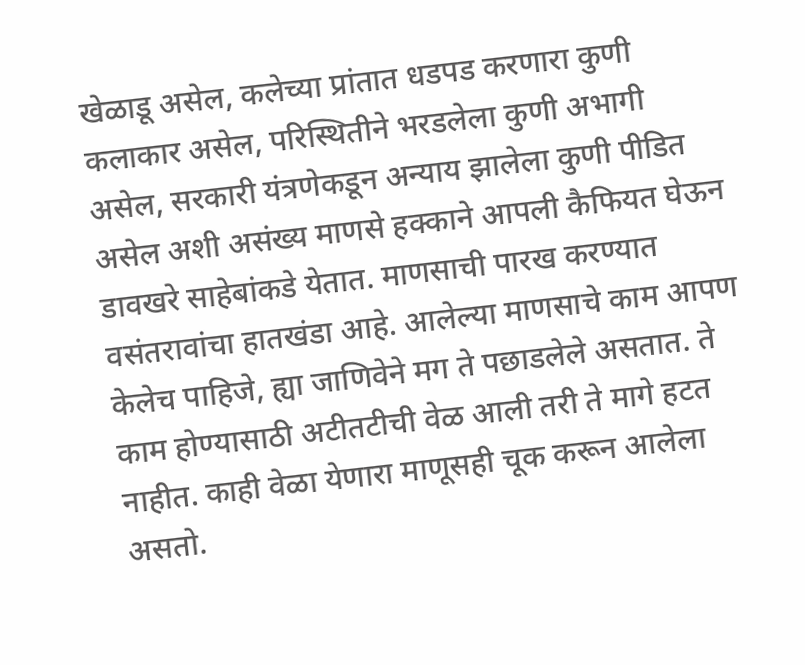खेळाडू असेल, कलेच्या प्रांतात धडपड करणारा कुणी कलाकार असेल, परिस्थितीने भरडलेला कुणी अभागी असेल, सरकारी यंत्रणेकडून अन्याय झालेला कुणी पीडित असेल अशी असंख्य माणसे हक्काने आपली कैफियत घेऊन डावखरे साहेबांकडे येतात. माणसाची पारख करण्यात वसंतरावांचा हातखंडा आहे. आलेल्या माणसाचे काम आपण केलेच पाहिजे, ह्या जाणिवेने मग ते पछाडलेले असतात. ते काम होण्यासाठी अटीतटीची वेळ आली तरी ते मागे हटत नाहीत. काही वेळा येणारा माणूसही चूक करून आलेला असतो.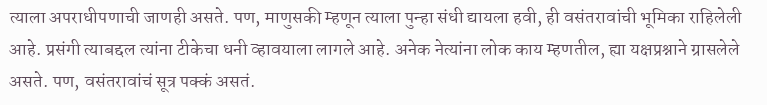त्याला अपराधीपणाची जाणही असते. पण, माणुसकी म्हणून त्याला पुन्हा संधी द्यायला हवी, ही वसंतरावांची भूमिका राहिलेली आहे. प्रसंगी त्याबद्दल त्यांना टीकेचा धनी व्हावयाला लागले आहे. अनेक नेत्यांना लोक काय म्हणतील, ह्या यक्षप्रश्नाने ग्रासलेले असते. पण, वसंतरावांचं सूत्र पक्कं असतं.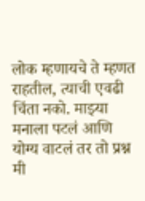लोक म्हणायचे ते म्हणत राहतील, त्याची एवढी चिंता नको. माझ्या मनाला पटलं आणि योग्य वाटलं तर तो प्रश्न मी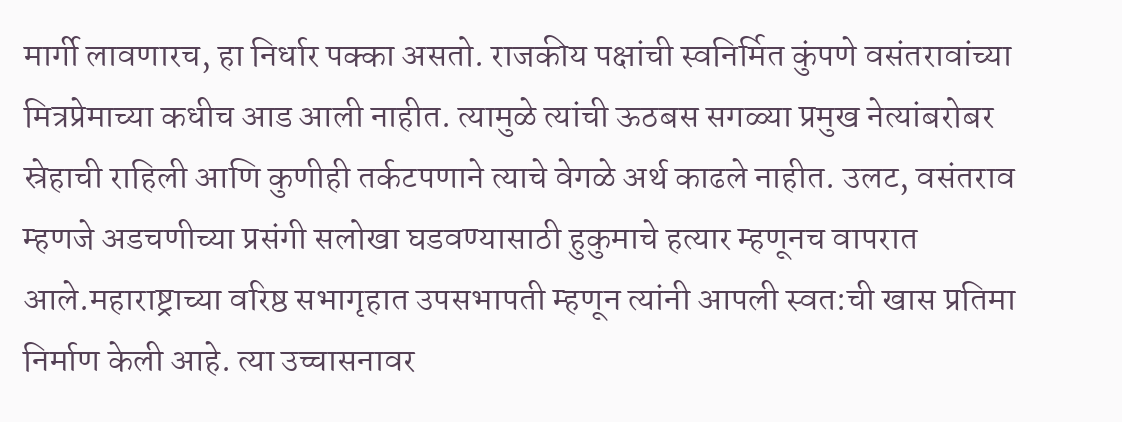मार्गी लावणारच, हा निर्धार पक्का असतो. राजकीय पक्षांची स्वनिर्मित कुंपणे वसंतरावांच्या मित्रप्रेमाच्या कधीच आड आली नाहीत. त्यामुळे त्यांची ऊठबस सगळ्या प्रमुख नेत्यांबरोबर स्रेहाची राहिली आणि कुणीही तर्कटपणाने त्याचे वेगळे अर्थ काढले नाहीत. उलट, वसंतराव म्हणजे अडचणीच्या प्रसंगी सलोखा घडवण्यासाठी हुकुमाचे हत्यार म्हणूनच वापरात आले.महाराष्ट्राच्या वरिष्ठ सभागृहात उपसभापती म्हणून त्यांनी आपली स्वत:ची खास प्रतिमा निर्माण केली आहे. त्या उच्चासनावर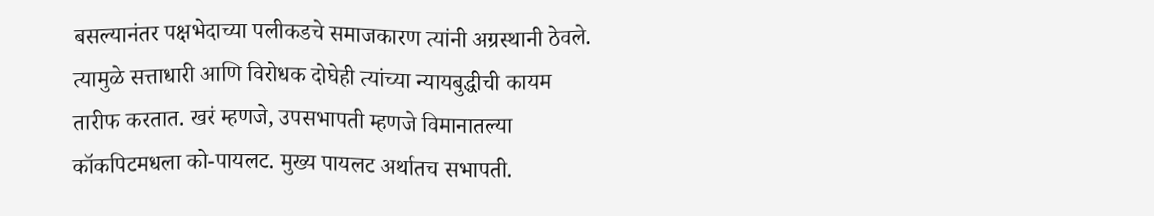बसल्यानंतर पक्षभेदाच्या पलीकडचे समाजकारण त्यांनी अग्रस्थानी ठेवले. त्यामुळे सत्ताधारी आणि विरोधक दोघेही त्यांच्या न्यायबुद्धीची कायम तारीफ करतात. खरं म्हणजे, उपसभापती म्हणजे विमानातल्या कॉकपिटमधला को-पायलट. मुख्य पायलट अर्थातच सभापती.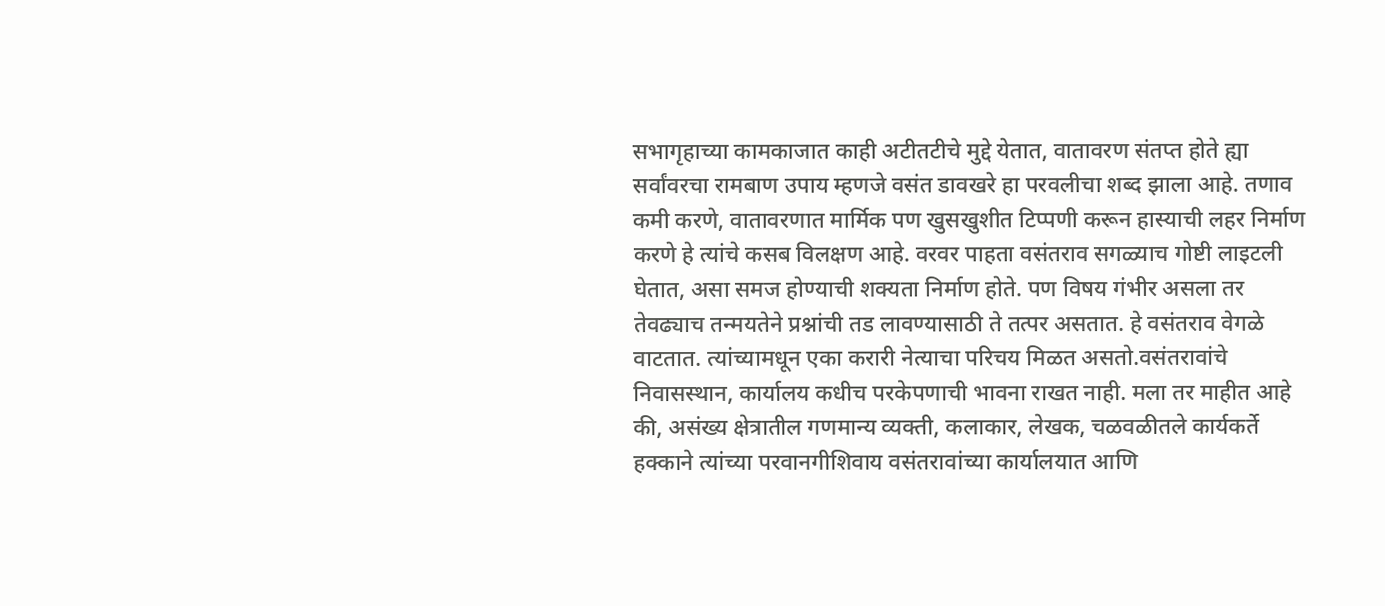सभागृहाच्या कामकाजात काही अटीतटीचे मुद्दे येतात, वातावरण संतप्त होते ह्या सर्वांवरचा रामबाण उपाय म्हणजे वसंत डावखरे हा परवलीचा शब्द झाला आहे. तणाव कमी करणे, वातावरणात मार्मिक पण खुसखुशीत टिप्पणी करून हास्याची लहर निर्माण करणे हे त्यांचे कसब विलक्षण आहे. वरवर पाहता वसंतराव सगळ्याच गोष्टी लाइटली घेतात, असा समज होण्याची शक्यता निर्माण होते. पण विषय गंभीर असला तर तेवढ्याच तन्मयतेने प्रश्नांची तड लावण्यासाठी ते तत्पर असतात. हे वसंतराव वेगळे वाटतात. त्यांच्यामधून एका करारी नेत्याचा परिचय मिळत असतो.वसंतरावांचे निवासस्थान, कार्यालय कधीच परकेपणाची भावना राखत नाही. मला तर माहीत आहे की, असंख्य क्षेत्रातील गणमान्य व्यक्ती, कलाकार, लेखक, चळवळीतले कार्यकर्ते हक्काने त्यांच्या परवानगीशिवाय वसंतरावांच्या कार्यालयात आणि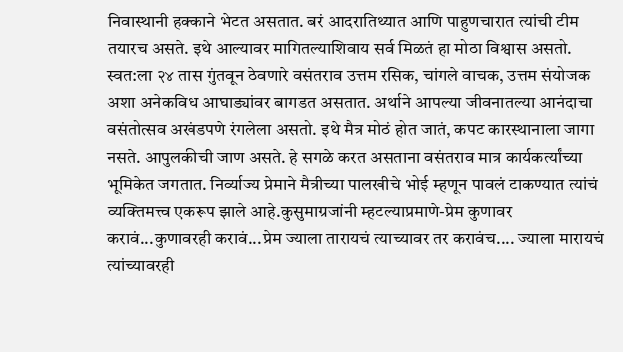निवास्थानी हक्काने भेटत असतात. बरं आदरातिथ्यात आणि पाहुणचारात त्यांची टीम तयारच असते. इथे आल्यावर मागितल्याशिवाय सर्व मिळतं हा मोठा विश्वास असतो. स्वत:ला २४ तास गुंतवून ठेवणारे वसंतराव उत्तम रसिक, चांगले वाचक, उत्तम संयोजक अशा अनेकविध आघाड्यांवर बागडत असतात. अर्थाने आपल्या जीवनातल्या आनंदाचा वसंतोत्सव अखंडपणे रंगलेला असतो. इथे मैत्र मोठं होत जातं, कपट कारस्थानाला जागा नसते. आपुलकीची जाण असते. हे सगळे करत असताना वसंतराव मात्र कार्यकर्त्यांच्या भूमिकेत जगतात. निर्व्याज्य प्रेमाने मैत्रीच्या पालखीचे भोई म्हणून पावलं टाकण्यात त्यांचं व्यक्तिमत्त्व एकरूप झाले आहे.कुसुमाग्रजांनी म्हटल्याप्रमाणे-प्रेम कुणावर करावं...कुणावरही करावं...प्रेम ज्याला तारायचं त्याच्यावर तर करावंच.... ज्याला मारायचं त्यांच्यावरही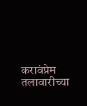करावंप्रेम तलावारीच्या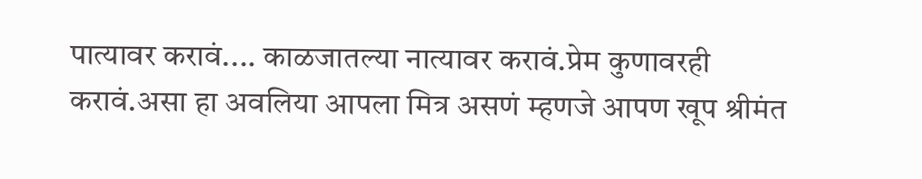पात्यावर करावं.... काळजातल्या नात्यावर करावं.प्रेम कुणावरही करावं.असा हा अवलिया आपला मित्र असणं म्हणजे आपण खूप श्रीमंत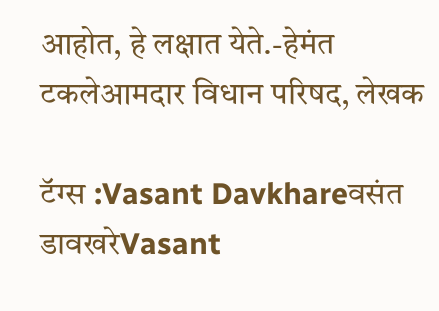आहोत, हे लक्षात येते.-हेमंत टकलेआमदार विधान परिषद, लेखक

टॅग्स :Vasant Davkhareवसंत डावखरेVasant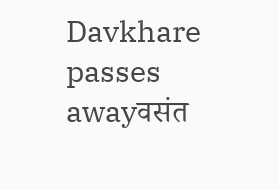Davkhare passes awayवसंत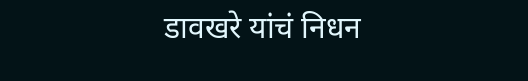डावखरे यांचं निधन